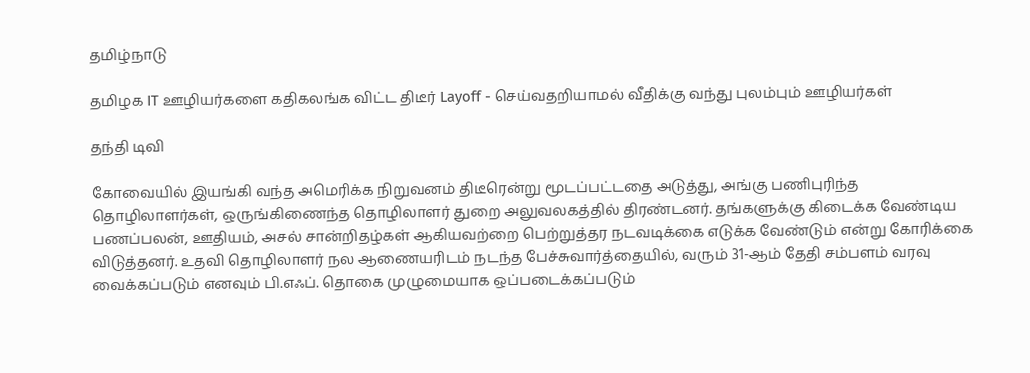தமிழ்நாடு

தமிழக IT ஊழியர்களை கதிகலங்க விட்ட திடீர் Layoff - செய்வதறியாமல் வீதிக்கு வந்து புலம்பும் ஊழியர்கள்

தந்தி டிவி

கோவையில் இயங்கி வந்த அமெரிக்க நிறுவனம் திடீரென்று மூடப்பட்டதை அடுத்து, அங்கு பணிபுரிந்த தொழிலாளர்கள், ஒருங்கிணைந்த தொழிலாளர் துறை அலுவலகத்தில் திரண்டனர். தங்களுக்கு கிடைக்க வேண்டிய பணப்பலன், ஊதியம், அசல் சான்றிதழ்கள் ஆகியவற்றை பெற்றுத்தர நடவடிக்கை எடுக்க வேண்டும் என்று கோரிக்கை விடுத்தனர். உதவி தொழிலாளர் நல ஆணையரிடம் நடந்த பேச்சுவார்த்தையில், வரும் 31-ஆம் தேதி சம்பளம் வரவு வைக்கப்படும் எனவும் பி.எஃப். தொகை முழுமையாக ஒப்படைக்கப்படும்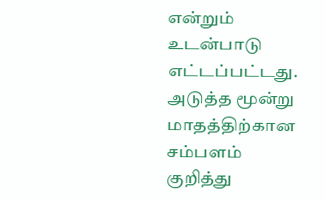என்றும் உடன்பாடு எட்டப்பட்டது. அடுத்த மூன்று மாதத்திற்கான சம்பளம் குறித்து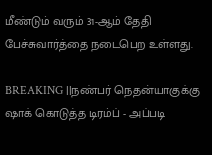மீண்டும் வரும் 31-ஆம் தேதி பேச்சுவார்த்தை நடைபெற உள்ளது.

BREAKING ||நண்பர் நெதன்யாகுக்கு ஷாக் கொடுத்த டிரம்ப் - அப்படி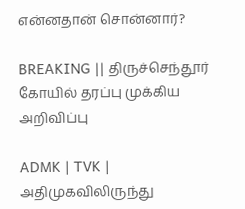என்னதான் சொன்னார்?

BREAKING || திருச்செந்தூர் கோயில் தரப்பு முக்கிய அறிவிப்பு

ADMK | TVK | அதிமுகவிலிருந்து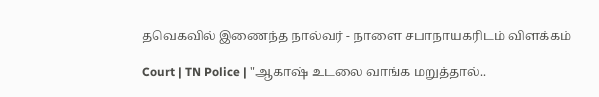தவெகவில் இணைந்த நால்வர் - நாளை சபாநாயகரிடம் விளக்கம்

Court | TN Police | "ஆகாஷ் உடலை வாங்க மறுத்தால்..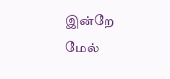இன்றே மேல்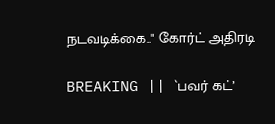நடவடிக்கை.." கோர்ட் அதிரடி

BREAKING || `பவர் கட்’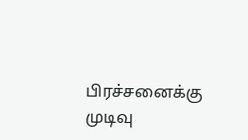பிரச்சனைக்கு முடிவு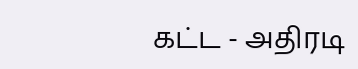கட்ட - அதிரடி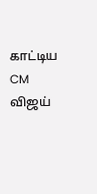காட்டிய CM விஜய்